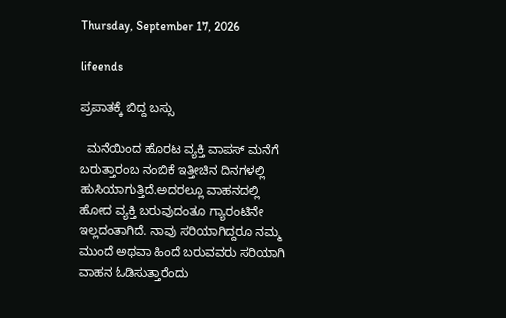Thursday, September 17, 2026

lifeends

ಪ್ರಪಾತಕ್ಕೆ ಬಿದ್ದ ಬಸ್ಸು

  ಮನೆಯಿಂದ ಹೊರಟ ವ್ಯಕ್ತಿ ವಾಪಸ್ ಮನೆಗೆ ಬರುತ್ತಾರಂಬ ನಂಬಿಕೆ ಇತ್ತೀಚಿನ ದಿನಗಳಲ್ಲಿ ಹುಸಿಯಾಗುತ್ತಿದೆ.ಅದರಲ್ಲೂ ವಾಹನದಲ್ಲಿ ಹೋದ ವ್ಯಕ್ತಿ ಬರುವುದಂತೂ ಗ್ಯಾರಂಟಿನೇ ಇಲ್ಲದಂತಾಗಿದೆ. ನಾವು ಸರಿಯಾಗಿದ್ದರೂ ನಮ್ಮ ಮುಂದೆ ಅಥವಾ ಹಿಂದೆ ಬರುವವರು ಸರಿಯಾಗಿ ವಾಹನ ಓಡಿಸುತ್ತಾರೆಂದು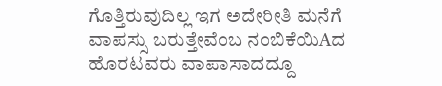ಗೊತ್ತಿರುವುದಿಲ್ಲ ಇಗ ಅದೇರೀತಿ ಮನೆಗೆ ವಾಪಸ್ಸು ಬರುತ್ತೇವೆಂಬ ನಂಬಿಕೆಯಿAದ ಹೊರಟವರು ವಾಪಾಸಾದದ್ದೂ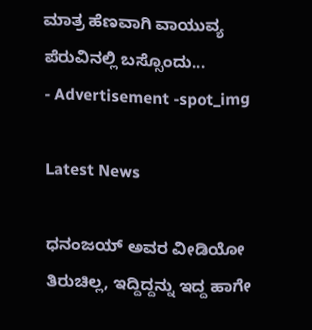ಮಾತ್ರ ಹೆಣವಾಗಿ ವಾಯುವ್ಯ ಪೆರುವಿನಲ್ಲಿ ಬಸ್ಸೊಂದು...
- Advertisement -spot_img

Latest News

ಧನಂಜಯ್ ಅವರ ವೀಡಿಯೋ ತಿರುಚಿಲ್ಲ, ಇದ್ದಿದ್ದನ್ನು ಇದ್ದ ಹಾಗೇ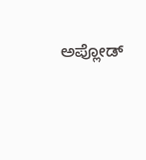ಅಪ್ಲೋಡ್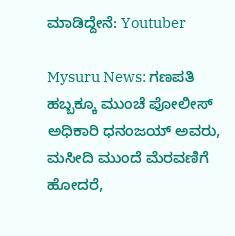ಮಾಡಿದ್ದೇನೆ: Youtuber

Mysuru News: ಗಣಪತಿ ಹಬ್ಬಕ್ಕೂ ಮುಂಚೆ ಪೋಲೀಸ್ ಅಧಿಕಾರಿ ಧನಂಜಯ್‌ ಅವರು, ಮಸೀದಿ ಮುಂದೆ ಮೆರವಣಿಗೆ ಹೋದರೆ,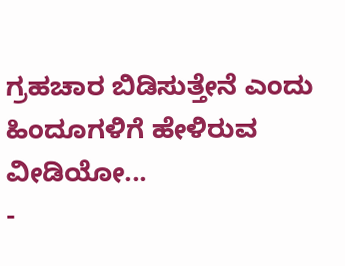ಗ್ರಹಚಾರ ಬಿಡಿಸುತ್ತೇನೆ ಎಂದು ಹಿಂದೂಗಳಿಗೆ ಹೇಳಿರುವ ವೀಡಿಯೋ...
-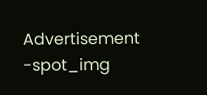Advertisement -spot_img